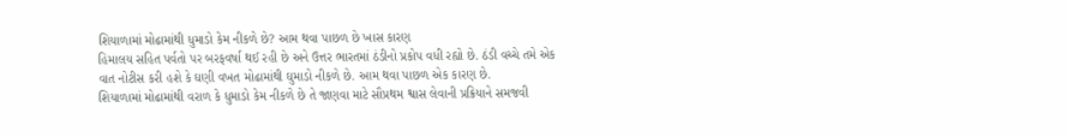શિયાળામાં મોઢામાંથી ધુમાડો કેમ નીકળે છે? આમ થવા પાછળ છે ખાસ કારણ
હિમાલય સહિત પર્વતો પર બરફવર્ષા થઈ રહી છે અને ઉત્તર ભારતમાં ઠંડીનો પ્રકોપ વધી રહ્યો છે. ઠંડી વચ્ચે તમે એક વાત નોટીસ કરી હશે કે ઘણી વખત મોઢામાંથી ઘુમાડો નીકળે છે. આમ થવા પાછળ એક કારણ છે.
શિયાળામાં મોઢામાંથી વરાળ કે ધુમાડો કેમ નીકળે છે તે જાણવા માટે સૌપ્રથમ શ્વાસ લેવાની પ્રક્રિયાને સમજવી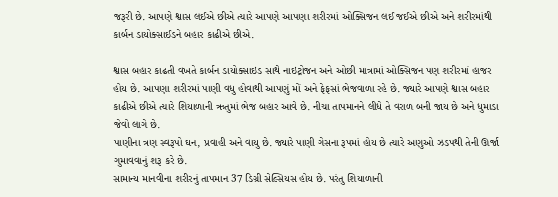જરૂરી છે. આપણે શ્વાસ લઈએ છીએ ત્યારે આપણે આપણા શરીરમાં ઓક્સિજન લઈ જઈએ છીએ અને શરીરમાંથી કાર્બન ડાયોક્સાઈડને બહાર કાઢીએ છીએ.

શ્વાસ બહાર કાઢતી વખતે કાર્બન ડાયોક્સાઇડ સાથે નાઇટ્રોજન અને ઓછી માત્રામાં ઓક્સિજન પણ શરીરમાં હાજર હોય છે. આપણા શરીરમાં પાણી વધુ હોવાથી આપણું મોં અને ફેફસાં ભેજવાળા રહે છે. જ્યારે આપણે શ્વાસ બહાર કાઢીએ છીએ ત્યારે શિયાળાની ઋતુમાં ભેજ બહાર આવે છે. નીચા તાપમાનને લીધે તે વરાળ બની જાય છે અને ધુમાડા જેવો લાગે છે.
પાણીના ત્રણ સ્વરૂપો ઘન, પ્રવાહી અને વાયુ છે. જ્યારે પાણી ગેસના રૂપમાં હોય છે ત્યારે અણુઓ ઝડપથી તેની ઊર્જા ગુમાવવાનું શરૂ કરે છે.
સામાન્ય માનવીના શરીરનું તાપમાન 37 ડિગ્રી સેલ્સિયસ હોય છે. પરંતુ શિયાળાની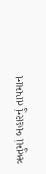ઋતુમાં બહારનું તાપમાન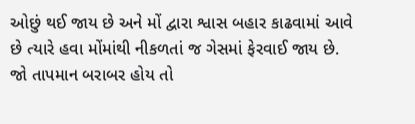ઓછું થઈ જાય છે અને મોં દ્વારા શ્વાસ બહાર કાઢવામાં આવે છે ત્યારે હવા મોંમાંથી નીકળતાં જ ગેસમાં ફેરવાઈ જાય છે. જો તાપમાન બરાબર હોય તો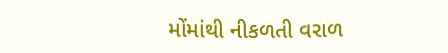મોંમાંથી નીકળતી વરાળ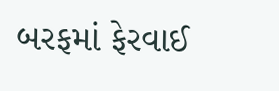બરફમાં ફેરવાઈ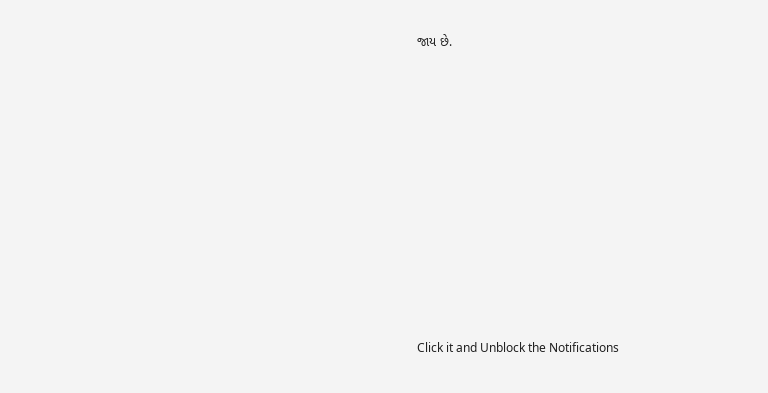જાય છે.












Click it and Unblock the Notifications